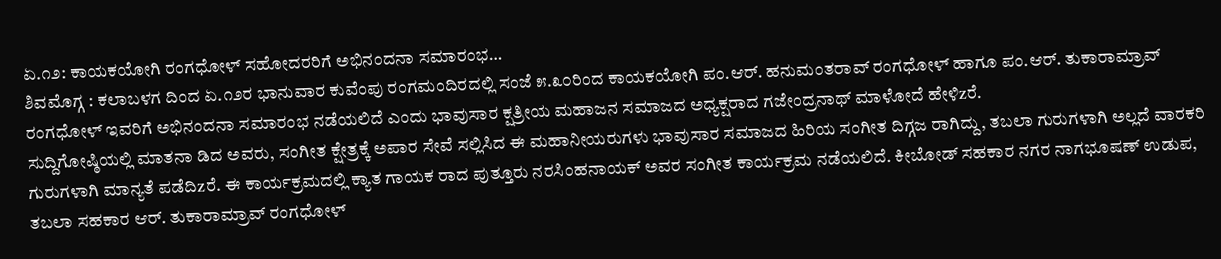ಏ.೧೨: ಕಾಯಕಯೋಗಿ ರಂಗಧೋಳ್ ಸಹೋದರರಿಗೆ ಅಭಿನಂದನಾ ಸಮಾರಂಭ…
ಶಿವಮೊಗ್ಗ : ಕಲಾಬಳಗ ದಿಂದ ಏ.೧೨ರ ಭಾನುವಾರ ಕುವೆಂಪು ರಂಗಮಂದಿರದಲ್ಲಿ ಸಂಜೆ ೫.೩೦ರಿಂದ ಕಾಯಕಯೋಗಿ ಪಂ.ಆರ್. ಹನುಮಂತರಾವ್ ರಂಗಧೋಳ್ ಹಾಗೂ ಪಂ.ಆರ್. ತುಕಾರಾಮ್ರಾವ್ ರಂಗಧೋಳ್ ಇವರಿಗೆ ಅಭಿನಂದನಾ ಸಮಾರಂಭ ನಡೆಯಲಿದೆ ಎಂದು ಭಾವುಸಾರ ಕ್ಷತ್ರೀಯ ಮಹಾಜನ ಸಮಾಜದ ಅಧ್ಯಕ್ಷರಾದ ಗಜೇಂದ್ರನಾಥ್ ಮಾಳೋದೆ ಹೇಳಿzರೆ.
ಸುದ್ದಿಗೋಷ್ಠಿಯಲ್ಲಿ ಮಾತನಾ ಡಿದ ಅವರು, ಸಂಗೀತ ಕ್ಷೇತ್ರಕ್ಕೆ ಅಪಾರ ಸೇವೆ ಸಲ್ಲಿಸಿದ ಈ ಮಹಾನೀಯರುಗಳು ಭಾವುಸಾರ ಸಮಾಜದ ಹಿರಿಯ ಸಂಗೀತ ದಿಗ್ಗಜ ರಾಗಿದ್ದು, ತಬಲಾ ಗುರುಗಳಾಗಿ ಅಲ್ಲದೆ ವಾರಕರಿ ಗುರುಗಳಾಗಿ ಮಾನ್ಯತೆ ಪಡೆದಿzರೆ. ಈ ಕಾರ್ಯಕ್ರಮದಲ್ಲಿ ಕ್ಯಾತ ಗಾಯಕ ರಾದ ಪುತ್ತೂರು ನರಸಿಂಹನಾಯಕ್ ಅವರ ಸಂಗೀತ ಕಾರ್ಯಕ್ರಮ ನಡೆಯಲಿದೆ. ಕೀಬೋಡ್ ಸಹಕಾರ ನಗರ ನಾಗಭೂಷಣ್ ಉಡುಪ, ತಬಲಾ ಸಹಕಾರ ಆರ್. ತುಕಾರಾಮ್ರಾವ್ ರಂಗಧೋಳ್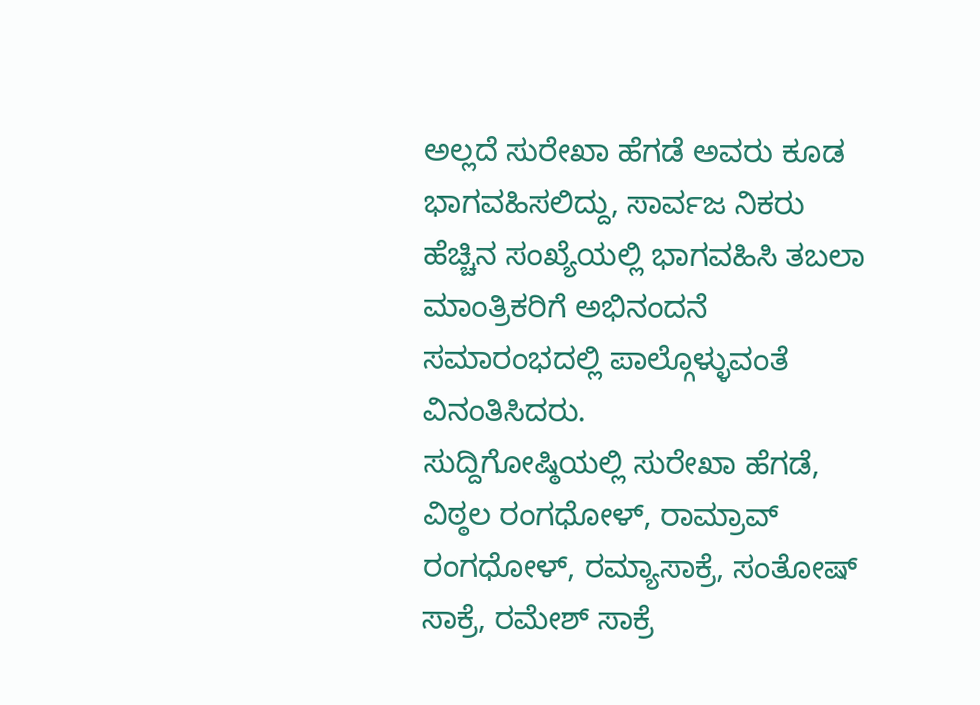ಅಲ್ಲದೆ ಸುರೇಖಾ ಹೆಗಡೆ ಅವರು ಕೂಡ ಭಾಗವಹಿಸಲಿದ್ದು, ಸಾರ್ವಜ ನಿಕರು ಹೆಚ್ಚಿನ ಸಂಖ್ಯೆಯಲ್ಲಿ ಭಾಗವಹಿಸಿ ತಬಲಾ ಮಾಂತ್ರಿಕರಿಗೆ ಅಭಿನಂದನೆ ಸಮಾರಂಭದಲ್ಲಿ ಪಾಲ್ಗೊಳ್ಳುವಂತೆ ವಿನಂತಿಸಿದರು.
ಸುದ್ದಿಗೋಷ್ಠಿಯಲ್ಲಿ ಸುರೇಖಾ ಹೆಗಡೆ, ವಿಠ್ಠಲ ರಂಗಧೋಳ್, ರಾಮ್ರಾವ್ ರಂಗಧೋಳ್, ರಮ್ಯಾಸಾಕ್ರೆ, ಸಂತೋಷ್ ಸಾಕ್ರೆ, ರಮೇಶ್ ಸಾಕ್ರೆ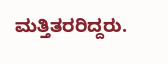ಮತ್ತಿತರರಿದ್ದರು.